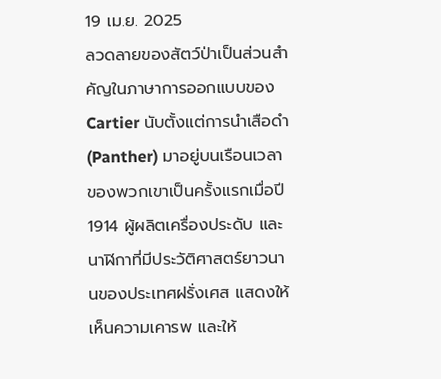19 เม.ย. 2025
ลวดลายของสัตว์ป่าเป็นส่วนสำคัญในภาษาการออกแบบของ Cartier นับตั้งแต่การนำเสือดำ (Panther) มาอยู่บนเรือนเวลาของพวกเขาเป็นครั้งแรกเมื่อปี 1914 ผู้ผลิตเครื่องประดับ และนาฬิกาที่มีประวัติศาสตร์ยาวนานของประเทศฝรั่งเศส แสดงให้เห็นความเคารพ และให้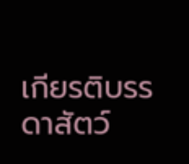เกียรติบรรดาสัตว์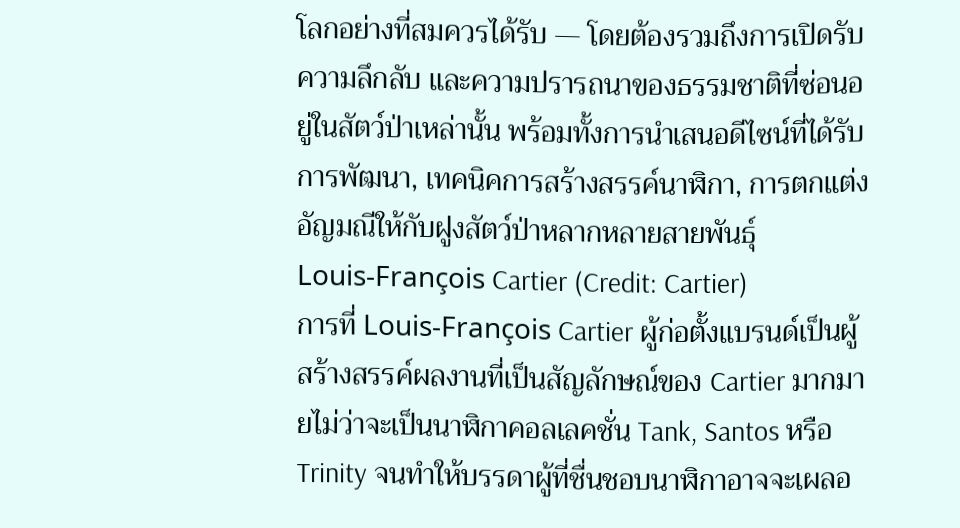โลกอย่างที่สมควรได้รับ — โดยต้องรวมถึงการเปิดรับความลึกลับ และความปรารถนาของธรรมชาติที่ซ่อนอยู่ในสัตว์ป่าเหล่านั้น พร้อมทั้งการนำเสนอดีไซน์ที่ได้รับการพัฒนา, เทคนิคการสร้างสรรค์นาฬิกา, การตกแต่งอัญมณีให้กับฝูงสัตว์ป่าหลากหลายสายพันธุ์
Louis-François Cartier (Credit: Cartier)
การที่ Louis-François Cartier ผู้ก่อตั้งแบรนด์เป็นผู้สร้างสรรค์ผลงานที่เป็นสัญลักษณ์ของ Cartier มากมายไม่ว่าจะเป็นนาฬิกาคอลเลคชั่น Tank, Santos หรือ Trinity จนทำให้บรรดาผู้ที่ชื่นชอบนาฬิกาอาจจะเผลอ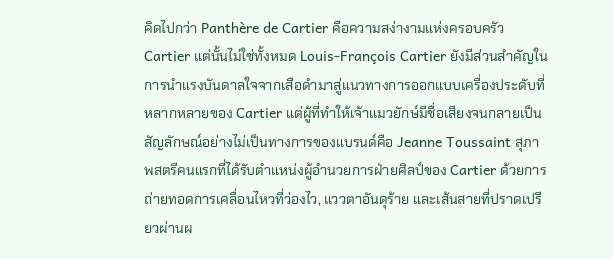คิดไปกว่า Panthère de Cartier คือความสง่างามแห่งครอบครัว Cartier แต่นั้นไม่ใช่ทั้งหมด Louis-François Cartier ยังมีส่วนสำคัญในการนำแรงบันดาลใจจากเสือดำมาสู่แนวทางการออกแบบเครื่องประดับที่หลากหลายของ Cartier แต่ผู้ที่ทำให้เจ้าแมวยักษ์มีชื่อเสียงจนกลายเป็นสัญลักษณ์อย่างไม่เป็นทางการของแบรนด์คือ Jeanne Toussaint สุภาพสตรีคนแรกที่ได้รับตำแหน่งผู้อำนวยการฝ่ายศิลป์ของ Cartier ด้วยการถ่ายทอดการเคลื่อนไหวที่ว่องไว, แววตาอันดุร้าย และเส้นสายที่ปราดเปรียวผ่านผ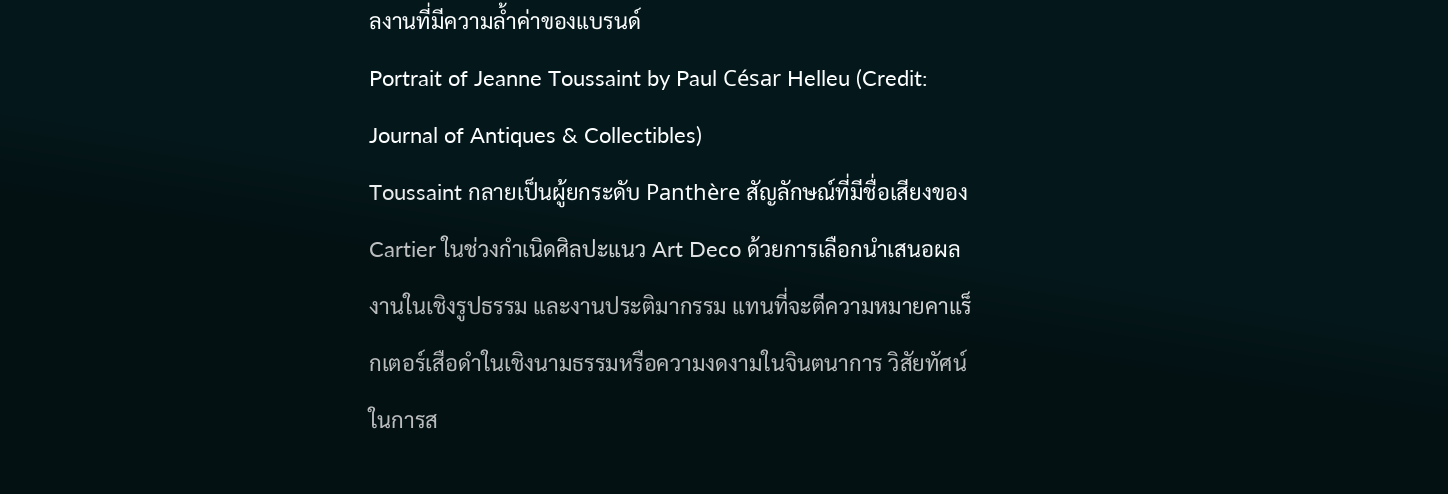ลงานที่มีความล้ำค่าของแบรนด์
Portrait of Jeanne Toussaint by Paul César Helleu (Credit: Journal of Antiques & Collectibles)
Toussaint กลายเป็นผู้ยกระดับ Panthère สัญลักษณ์ที่มีชื่อเสียงของ Cartier ในช่วงกำเนิดศิลปะแนว Art Deco ด้วยการเลือกนำเสนอผลงานในเชิงรูปธรรม และงานประติมากรรม แทนที่จะตีความหมายคาแร็กเตอร์เสือดำในเชิงนามธรรมหรือความงดงามในจินตนาการ วิสัยทัศน์ในการส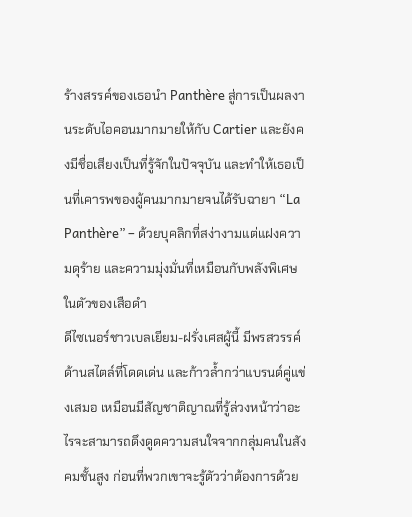ร้างสรรค์ของเธอนำ Panthère สู่การเป็นผลงานระดับไอคอนมากมายให้กับ Cartier และยังคงมีชื่อเสียงเป็นที่รู้จักในปัจจุบัน และทำให้เธอเป็นที่เคารพของผู้คนมากมายจนได้รับฉายา “La Panthère” – ด้วยบุคลิกที่สง่างามแต่แฝงความดุร้าย และความมุ่งมั่นที่เหมือนกับพลังพิเศษในตัวของเสือดำ
ดีไซเนอร์ชาวเบลเยียม-ฝรั่งเศสผู้นี้ มีพรสวรรค์ด้านสไตล์ที่โดดเด่น และก้าวล้ำกว่าแบรนด์คู่แข่งเสมอ เหมือนมีสัญชาติญาณที่รู้ล่วงหน้าว่าอะไรจะสามารถดึงดูดความสนใจจากกลุ่มคนในสังคมชั้นสูง ก่อนที่พวกเขาจะรู้ตัวว่าต้องการด้วย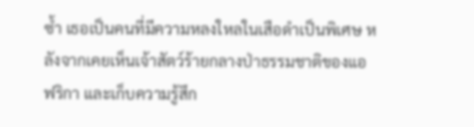ซ้ำ เธอเป็นคนที่มีความหลงใหลในเสือดำเป็นพิเศษ หลังจากเคยเห็นเจ้าสัตว์ร้ายกลางป่าธรรมชาติของแอฟริกา และเก็บความรู้สึก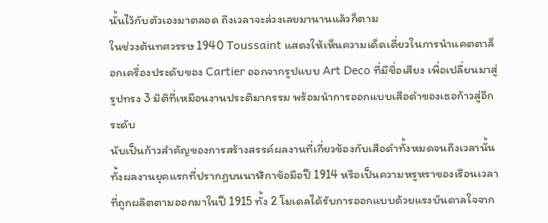นั้นไว้กับตัวเองมาตลอด ถึงเวลาจะล่วงเลยมานานแล้วก็ตาม
ในช่วงต้นทศวรรษ 1940 Toussaint แสดงให้เห็นความเด็ดเดี่ยวในการนำแคตตาล็อกเครื่องประดับของ Cartier ออกจากรูปแบบ Art Deco ที่มีชื่อเสียง เพื่อเปลี่ยนมาสู่รูปทรง 3 มิติที่เหมือนงานประติมากรรม พร้อมนำการออกแบบเสือดำของเธอก้าวสู่อีกระดับ
นับเป็นก้าวสำคัญของการสร้างสรรค์ผลงานที่เกี่ยวข้องกับเสือดำทั้งหมดจนถึงเวลานั้น ทั้งผลงานยุคแรกที่ปรากฏบนนาฬิกาข้อมือปี 1914 หรือเป็นความหรูหราของเรือนเวลาที่ถูกผลิตตามออกมาในปี 1915 ทั้ง 2 โมเดลได้รับการออกแบบด้วยแรงบันดาลใจจาก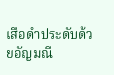เสือดำประดับด้วยอัญมณี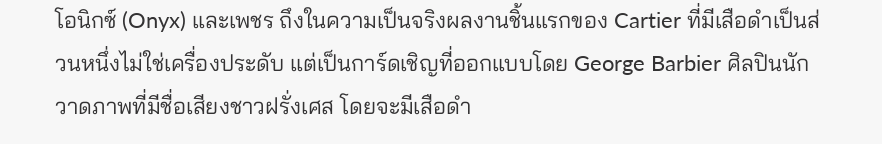โอนิกซ์ (Onyx) และเพชร ถึงในความเป็นจริงผลงานชิ้นแรกของ Cartier ที่มีเสือดำเป็นส่วนหนึ่งไม่ใช่เครื่องประดับ แต่เป็นการ์ดเชิญที่ออกแบบโดย George Barbier ศิลปินนักวาดภาพที่มีชื่อเสียงชาวฝรั่งเศส โดยจะมีเสือดำ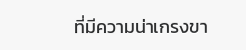ที่มีความน่าเกรงขา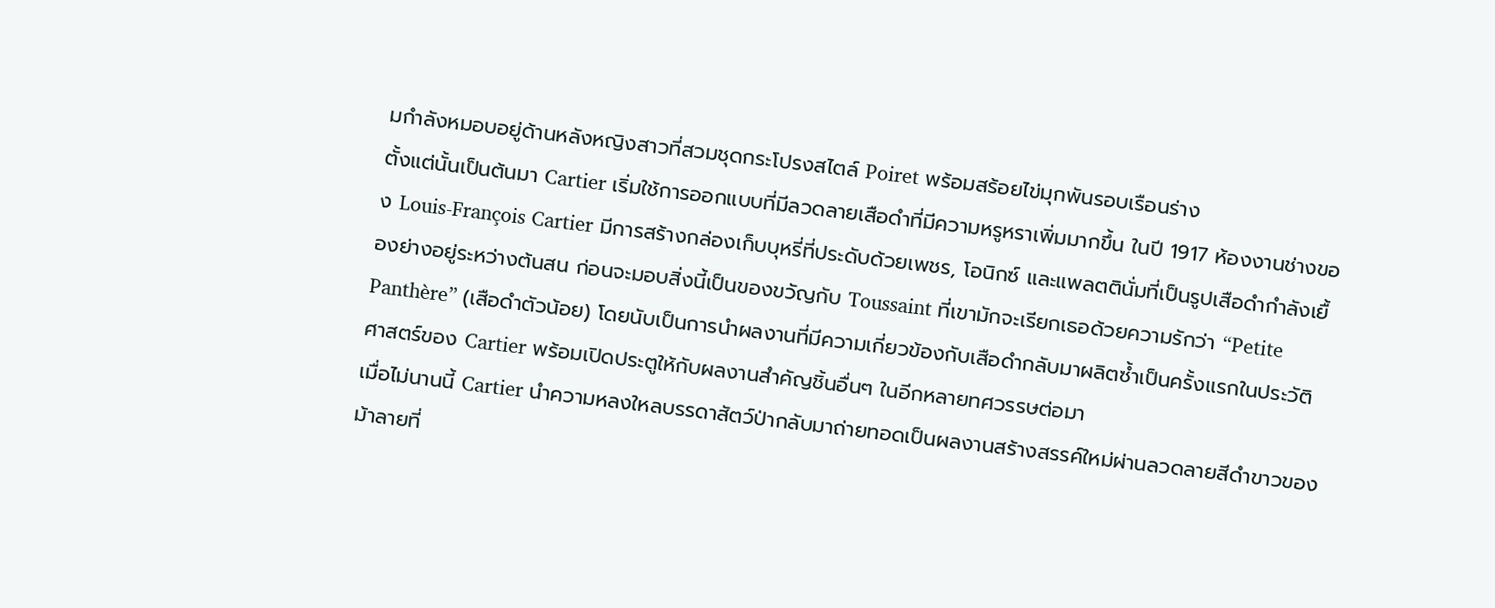มกำลังหมอบอยู่ด้านหลังหญิงสาวที่สวมชุดกระโปรงสไตล์ Poiret พร้อมสร้อยไข่มุกพันรอบเรือนร่าง
ตั้งแต่นั้นเป็นต้นมา Cartier เริ่มใช้การออกแบบที่มีลวดลายเสือดำที่มีความหรูหราเพิ่มมากขึ้น ในปี 1917 ห้องงานช่างของ Louis-François Cartier มีการสร้างกล่องเก็บบุหรี่ที่ประดับด้วยเพชร, โอนิกซ์ และแพลตตินั่มที่เป็นรูปเสือดำกำลังเยื้องย่างอยู่ระหว่างต้นสน ก่อนจะมอบสิ่งนี้เป็นของขวัญกับ Toussaint ที่เขามักจะเรียกเธอด้วยความรักว่า “Petite Panthère” (เสือดำตัวน้อย) โดยนับเป็นการนำผลงานที่มีความเกี่ยวข้องกับเสือดำกลับมาผลิตซ้ำเป็นครั้งแรกในประวัติศาสตร์ของ Cartier พร้อมเปิดประตูให้กับผลงานสำคัญชิ้นอื่นๆ ในอีกหลายทศวรรษต่อมา
เมื่อไม่นานนี้ Cartier นำความหลงใหลบรรดาสัตว์ป่ากลับมาถ่ายทอดเป็นผลงานสร้างสรรค์ใหม่ผ่านลวดลายสีดำขาวของม้าลายที่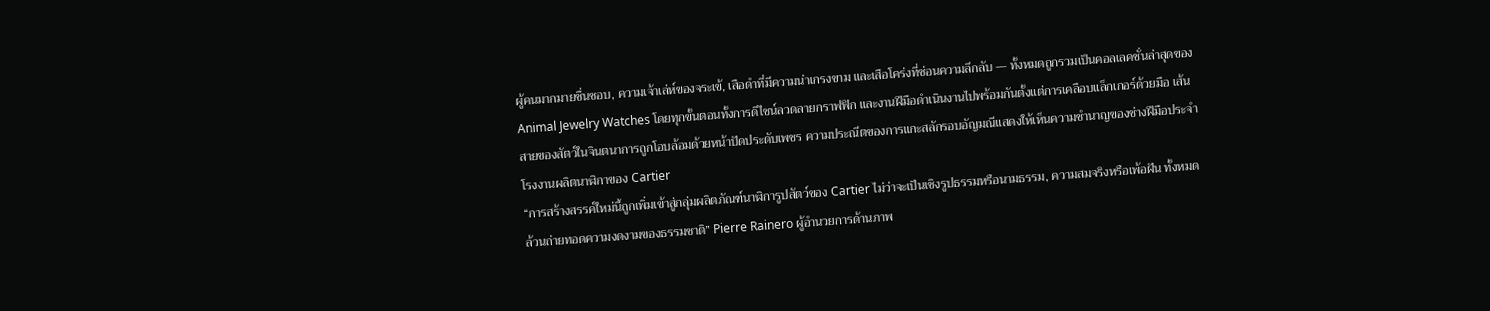ผู้คนมากมายชื่นชอบ, ความเจ้าเล่ห์ของจระเข้, เสือดำที่มีความน่าเกรงขาม และเสือโคร่งที่ซ่อนความลึกลับ — ทั้งหมดถูกรวมเป็นคอลเลคชั่นล่าสุดของ Animal Jewelry Watches โดยทุกขั้นตอนทั้งการดีไซน์ลวดลายกราฟฟิก และงานฝีมือดำเนินงานไปพร้อมกันตั้งแต่การเคลือบแล็กเกอร์ด้วยมือ เส้นสายของสัตว์ในจินตนาการถูกโอบล้อมด้วยหน้าปัดประดับเพชร ความประณีตของการแกะสลักรอบอัญมณีแสดงให้เห็นความชำนาญของช่างฝีมือประจำโรงงานผลิตนาฬิกาของ Cartier
“การสร้างสรรค์ใหม่นี้ถูกเพิ่มเข้าสู่กลุ่มผลิตภัณฑ์นาฬิการูปสัตว์ของ Cartier ไม่ว่าจะเป็นเชิงรูปธรรมหรือนามธรรม, ความสมจริงหรือเพ้อฝัน ทั้งหมดล้วนถ่ายทอดความงดงามของธรรมชาติ” Pierre Rainero ผู้อำนวยการด้านภาพ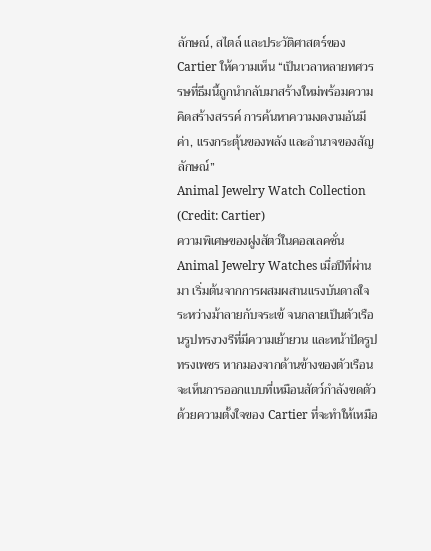ลักษณ์, สไตล์ และประวัติศาสตร์ของ Cartier ให้ความเห็น “เป็นเวลาหลายทศวรรษที่ธีมนี้ถูกนำกลับมาสร้างใหม่พร้อมความคิดสร้างสรรค์ การค้นหาความงดงามอันมีค่า, แรงกระตุ้นของพลัง และอำนาจของสัญลักษณ์”
Animal Jewelry Watch Collection (Credit: Cartier)
ความพิเศษของฝูงสัตว์ในคอลเลคชั่น Animal Jewelry Watches เมื่อปีที่ผ่านมา เริ่มต้นจากการผสมผสานแรงบันดาลใจระหว่างม้าลายกับจระเข้ จนกลายเป็นตัวเรือนรูปทรงวงรีที่มีความเย้ายวน และหน้าปัดรูปทรงเพชร หากมองจากด้านข้างของตัวเรือนจะเห็นการออกแบบที่เหมือนสัตว์กำลังขดตัวด้วยความตั้งใจของ Cartier ที่จะทำให้เหมือ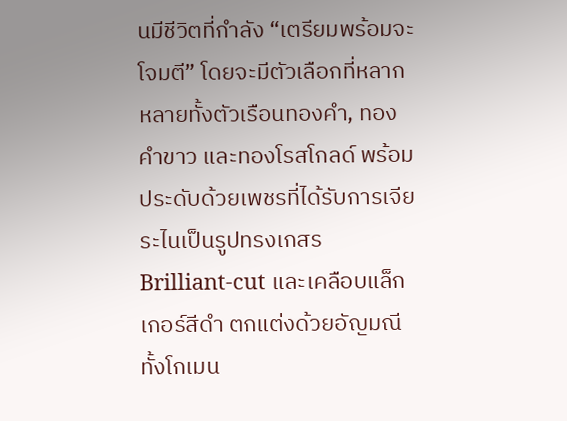นมีชีวิตที่กำลัง “เตรียมพร้อมจะโจมตี” โดยจะมีตัวเลือกที่หลากหลายทั้งตัวเรือนทองคำ, ทองคำขาว และทองโรสโกลด์ พร้อมประดับด้วยเพชรที่ได้รับการเจียระไนเป็นรูปทรงเกสร Brilliant-cut และเคลือบแล็กเกอร์สีดำ ตกแต่งด้วยอัญมณีทั้งโกเมน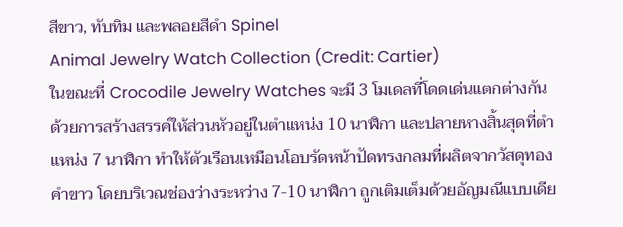สีขาว, ทับทิม และพลอยสีดำ Spinel
Animal Jewelry Watch Collection (Credit: Cartier)
ในขณะที่ Crocodile Jewelry Watches จะมี 3 โมเดลที่โดดเด่นแตกต่างกัน ด้วยการสร้างสรรค์ให้ส่วนหัวอยู่ในตำแหน่ง 10 นาฬิกา และปลายหางสิ้นสุดที่ตำแหน่ง 7 นาฬิกา ทำให้ตัวเรือนเหมือนโอบรัดหน้าปัดทรงกลมที่ผลิตจากวัสดุทองคำขาว โดยบริเวณช่องว่างระหว่าง 7-10 นาฬิกา ถูกเติมเต็มด้วยอัญมณีแบบเดีย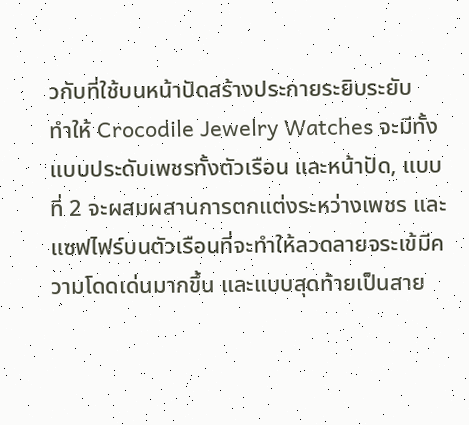วกับที่ใช้บนหน้าปัดสร้างประกายระยิบระยับ
ทำให้ Crocodile Jewelry Watches จะมีทั้งแบบประดับเพชรทั้งตัวเรือน และหน้าปัด, แบบที่ 2 จะผสมผสานการตกแต่งระหว่างเพชร และแซฟไฟร์บนตัวเรือนที่จะทำให้ลวดลายจระเข้มีความโดดเด่นมากขึ้น และแบบสุดท้ายเป็นสาย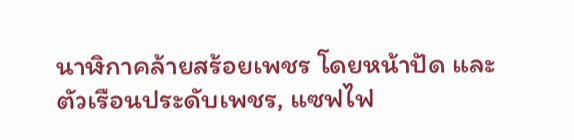นาฬิกาคล้ายสร้อยเพชร โดยหน้าปัด และตัวเรือนประดับเพชร, แซฟไฟ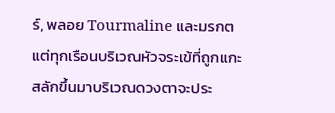ร์, พลอย Tourmaline และมรกต แต่ทุกเรือนบริเวณหัวจระเข้ที่ถูกแกะสลักขึ้นมาบริเวณดวงตาจะประ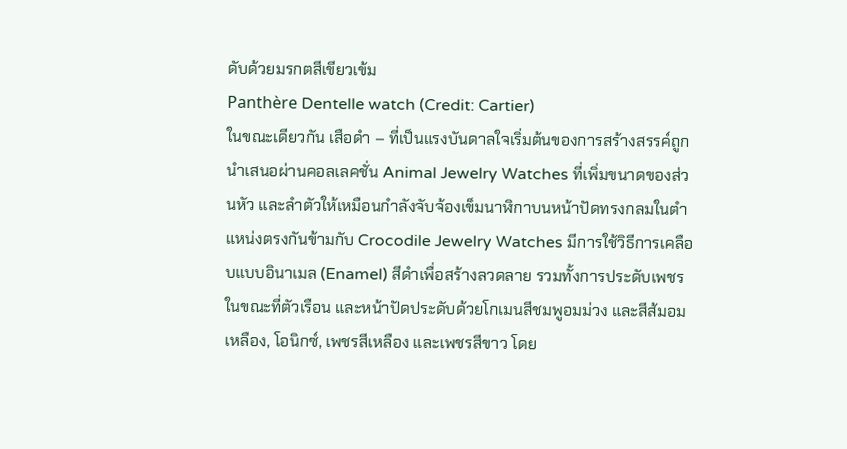ดับด้วยมรกตสีเขียวเข้ม
Panthère Dentelle watch (Credit: Cartier)
ในขณะเดียวกัน เสือดำ – ที่เป็นแรงบันดาลใจเริ่มต้นของการสร้างสรรค์ถูกนำเสนอผ่านคอลเลคชั่น Animal Jewelry Watches ที่เพิ่มขนาดของส่วนหัว และลำตัวให้เหมือนกำลังจับจ้องเข็มนาฬิกาบนหน้าปัดทรงกลมในตำแหน่งตรงกันข้ามกับ Crocodile Jewelry Watches มีการใช้วิธีการเคลือบแบบอินาเมล (Enamel) สีดำเพื่อสร้างลวดลาย รวมทั้งการประดับเพชร ในขณะที่ตัวเรือน และหน้าปัดประดับด้วยโกเมนสีชมพูอมม่วง และสีส้มอมเหลือง, โอนิกซ์, เพชรสีเหลือง และเพชรสีขาว โดย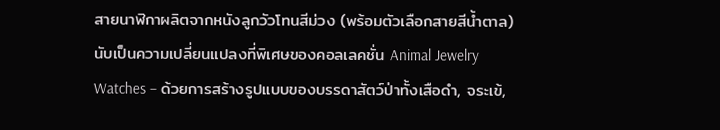สายนาฬิกาผลิตจากหนังลูกวัวโทนสีม่วง (พร้อมตัวเลือกสายสีน้ำตาล)
นับเป็นความเปลี่ยนแปลงที่พิเศษของคอลเลคชั่น Animal Jewelry Watches – ด้วยการสร้างรูปแบบของบรรดาสัตว์ป่าทั้งเสือดำ, จระเข้,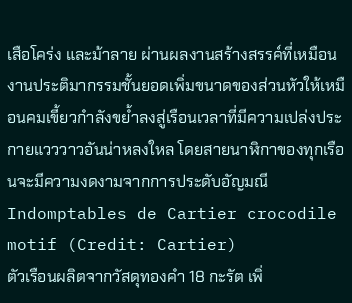เสือโคร่ง และม้าลาย ผ่านผลงานสร้างสรรค์ที่เหมือนงานประติมากรรมชั้นยอดเพิ่มขนาดของส่วนหัวให้เหมือนคมเขี้ยวกำลังขย้ำลงสู่เรือนเวลาที่มีความเปล่งประกายแวววาวอันน่าหลงใหล โดยสายนาฬิกาของทุกเรือนจะมีความงดงามจากการประดับอัญมณี
Indomptables de Cartier crocodile motif (Credit: Cartier)
ตัวเรือนผลิตจากวัสดุทองคำ 18 กะรัต เพิ่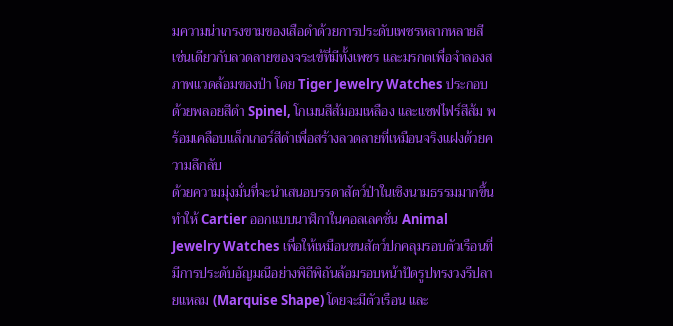มความน่าเกรงขามของเสือดำด้วยการประดับเพชรหลากหลายสี เช่นเดียวกับลวดลายของจระเข้ที่มีทั้งเพชร และมรกตเพื่อจำลองสภาพแวดล้อมของป่า โดย Tiger Jewelry Watches ประกอบด้วยพลอยสีดำ Spinel, โกเมนสีส้มอมเหลือง และแซฟไฟร์สีส้ม พร้อมเคลือบแล็กเกอร์สีดำเพื่อสร้างลวดลายที่เหมือนจริงแฝงด้วยความลึกลับ
ด้วยความมุ่งมั่นที่จะนำเสนอบรรดาสัตว์ป่าในเชิงนามธรรมมากขึ้น ทำให้ Cartier ออกแบบนาฬิกาในคอลเลคชั่น Animal Jewelry Watches เพื่อให้เหมือนขนสัตว์ปกคลุมรอบตัวเรือนที่มีการประดับอัญมณีอย่างพิถีพิถันล้อมรอบหน้าปัดรูปทรงวงรีปลายแหลม (Marquise Shape) โดยจะมีตัวเรือน และ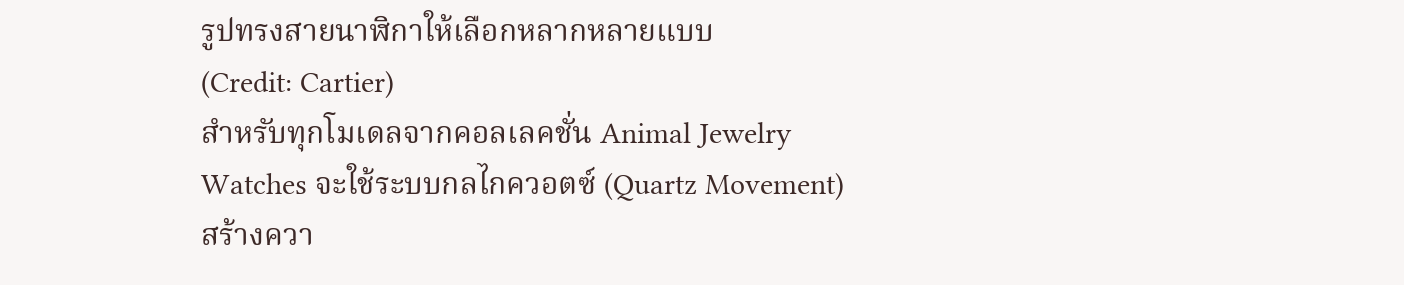รูปทรงสายนาฬิกาให้เลือกหลากหลายแบบ
(Credit: Cartier)
สำหรับทุกโมเดลจากคอลเลคชั่น Animal Jewelry Watches จะใช้ระบบกลไกควอตซ์ (Quartz Movement) สร้างควา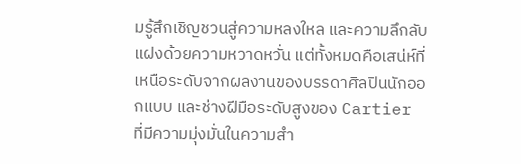มรู้สึกเชิญชวนสู่ความหลงใหล และความลึกลับ แฝงด้วยความหวาดหวั่น แต่ทั้งหมดคือเสน่ห์ที่เหนือระดับจากผลงานของบรรดาศิลปินนักออกแบบ และช่างฝีมือระดับสูงของ Cartier ที่มีความมุ่งมั่นในความสำ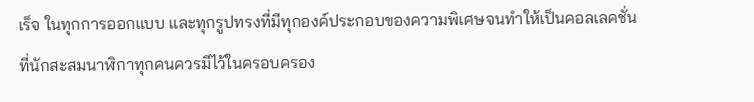เร็จ ในทุกการออกแบบ และทุกรูปทรงที่มีทุกองค์ประกอบของความพิเศษจนทำให้เป็นคอลเลคชั่นที่นักสะสมนาฬิกาทุกคนควรมีไว้ในครอบครอง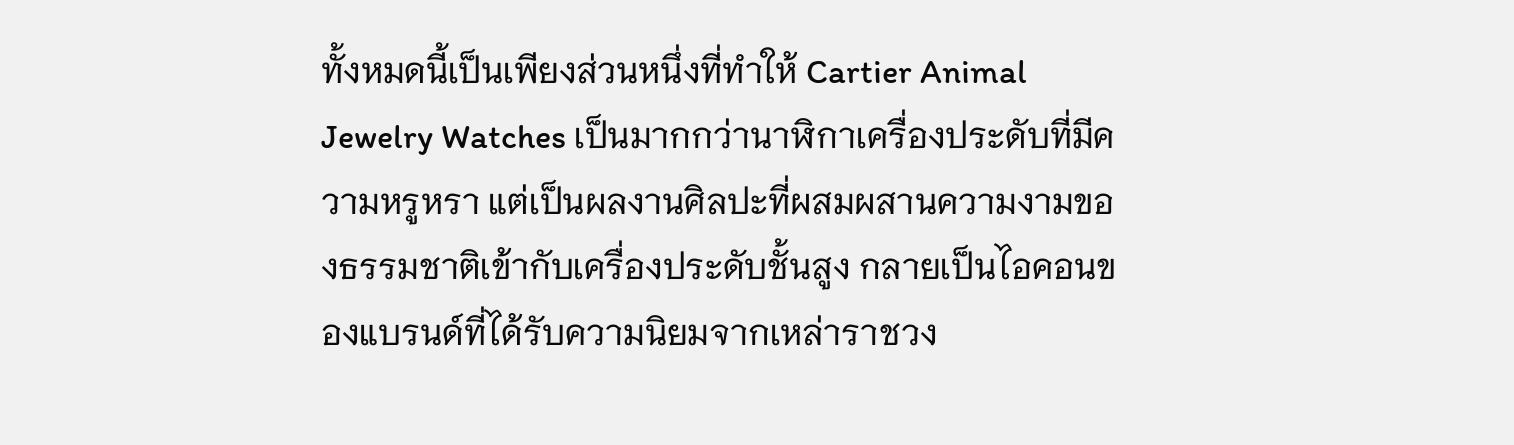ทั้งหมดนี้เป็นเพียงส่วนหนึ่งที่ทำให้ Cartier Animal Jewelry Watches เป็นมากกว่านาฬิกาเครื่องประดับที่มีความหรูหรา แต่เป็นผลงานศิลปะที่ผสมผสานความงามของธรรมชาติเข้ากับเครื่องประดับชั้นสูง กลายเป็นไอคอนของแบรนด์ที่ได้รับความนิยมจากเหล่าราชวง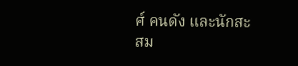ศ์ คนดัง และนักสะสม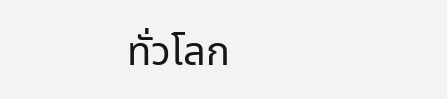ทั่วโลก